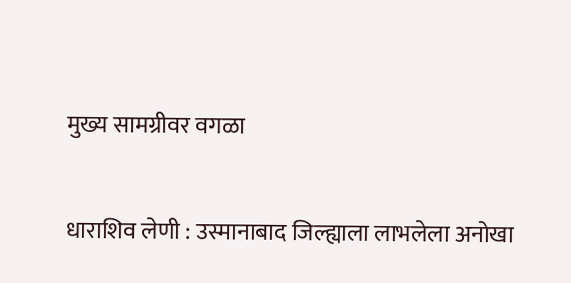मुख्य सामग्रीवर वगळा

धाराशिव लेणी : उस्मानाबाद जिल्ह्याला लाभलेला अनोखा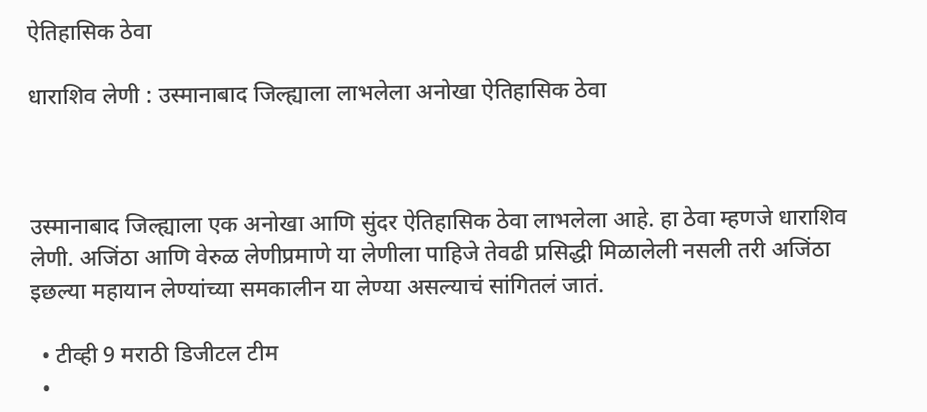ऐतिहासिक ठेवा

धाराशिव लेणी : उस्मानाबाद जिल्ह्याला लाभलेला अनोखा ऐतिहासिक ठेवा



उस्मानाबाद जिल्ह्याला एक अनोखा आणि सुंदर ऐतिहासिक ठेवा लाभलेला आहे. हा ठेवा म्हणजे धाराशिव लेणी. अजिंठा आणि वेरुळ लेणीप्रमाणे या लेणीला पाहिजे तेवढी प्रसिद्धी मिळालेली नसली तरी अजिंठा इछल्या महायान लेण्यांच्या समकालीन या लेण्या असल्याचं सांगितलं जातं.

  • टीव्ही 9 मराठी डिजीटल टीम
  •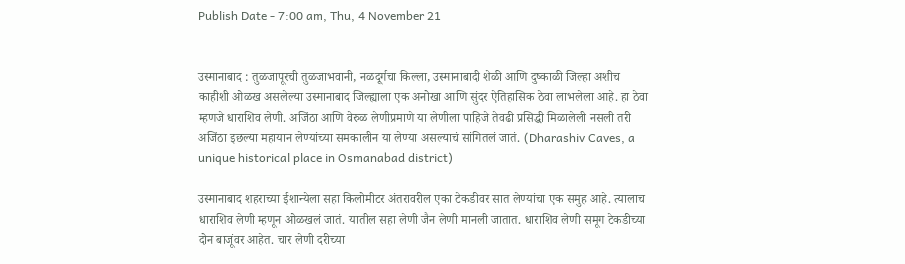Publish Date - 7:00 am, Thu, 4 November 21


उस्मानाबाद : तुळजापूरची तुळजाभवानी, नळदूर्गचा किल्ला, उस्मानाबादी शेळी आणि दुष्काळी जिल्हा अशीच काहीशी ओळख असलेल्या उस्मानाबाद जिल्ह्याला एक अनोखा आणि सुंदर ऐतिहासिक ठेवा लाभलेला आहे. हा ठेवा म्हणजे धाराशिव लेणी. अजिंठा आणि वेरुळ लेणीप्रमाणे या लेणीला पाहिजे तेवढी प्रसिद्धी मिळालेली नसली तरी अजिंठा इछल्या महायान लेण्यांच्या समकालीन या लेण्या असल्याचं सांगितलं जातं. (Dharashiv Caves, a unique historical place in Osmanabad district)

उस्मानाबाद शहराच्या ईशान्येला सहा किलोमीटर अंतरावरील एका टेकडीवर सात लेण्यांचा एक समुह आहे. त्यालाच धाराशिव लेणी म्हणून ओळखलं जातं. यातील सहा लेणी जैन लेणी मानली जातात. धाराशिव लेणी समूग टेकडीच्या दोन बाजूंवर आहेत. चार लेणी दरीच्या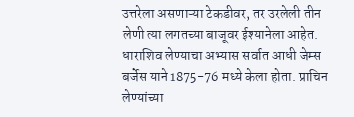उत्तरेला असणाऱ्या टेकडीवर, तर उरलेली तीन लेणी त्या लगतच्या बाजूवर ईश्यानेला आहेत. धाराशिव लेण्याचा अभ्यास सर्वात आधी जेम्स बर्जेस याने 1875-76 मध्ये केला होता. प्राचिन लेण्यांच्या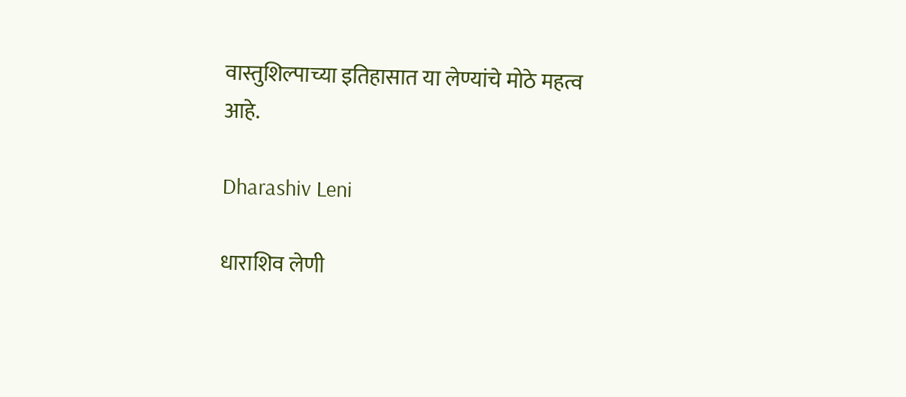वास्तुशिल्पाच्या इतिहासात या लेण्यांचे मोठे महत्व आहे.

Dharashiv Leni

धाराशिव लेणी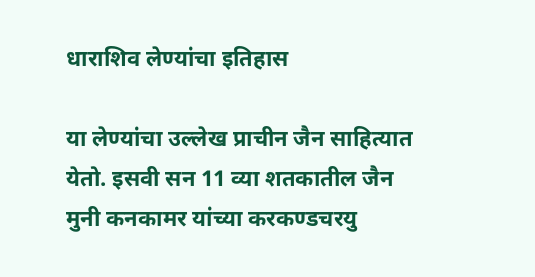धाराशिव लेण्यांचा इतिहास

या लेण्यांचा उल्लेख प्राचीन जैन साहित्यात येतो. इसवी सन 11 व्या शतकातील जैन मुनी कनकामर यांच्या करकण्डचरयु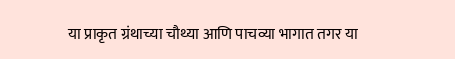या प्राकृत ग्रंथाच्या चौथ्या आणि पाचव्या भागात तगर या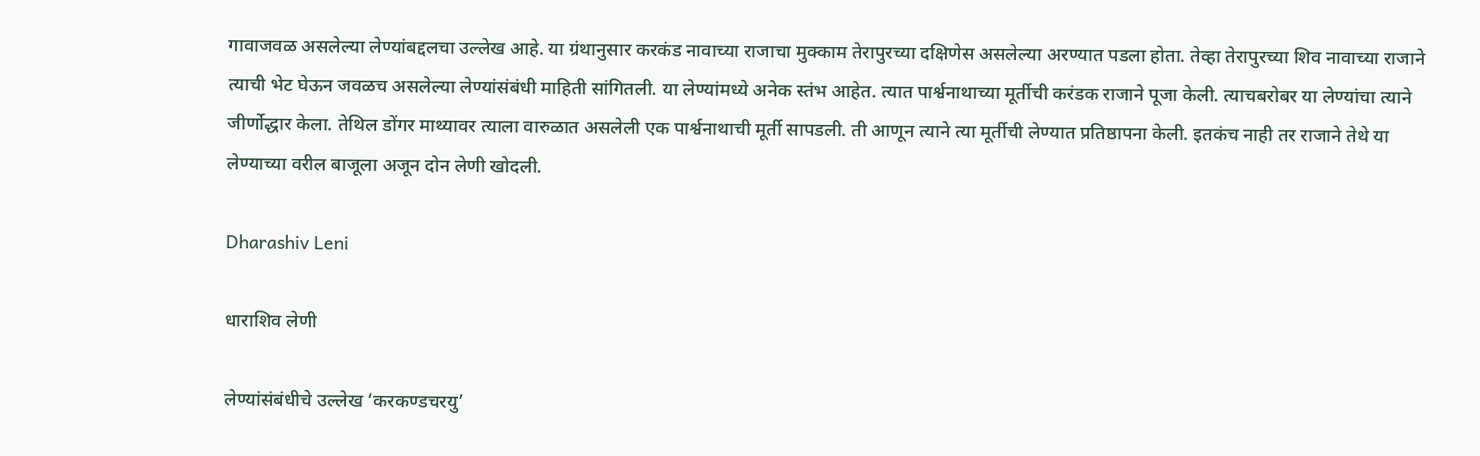गावाजवळ असलेल्या लेण्यांबद्दलचा उल्लेख आहे. या ग्रंथानुसार करकंड नावाच्या राजाचा मुक्काम तेरापुरच्या दक्षिणेस असलेल्या अरण्यात पडला होता. तेव्हा तेरापुरच्या शिव नावाच्या राजाने त्याची भेट घेऊन जवळच असलेल्या लेण्यांसंबंधी माहिती सांगितली. या लेण्यांमध्ये अनेक स्तंभ आहेत. त्यात पार्श्वनाथाच्या मूर्तीची करंडक राजाने पूजा केली. त्याचबरोबर या लेण्यांचा त्याने जीर्णोद्धार केला. तेथिल डोंगर माथ्यावर त्याला वारुळात असलेली एक पार्श्वनाथाची मूर्ती सापडली. ती आणून त्याने त्या मूर्तीची लेण्यात प्रतिष्ठापना केली. इतकंच नाही तर राजाने तेथे या लेण्याच्या वरील बाजूला अजून दोन लेणी खोदली.

Dharashiv Leni

धाराशिव लेणी

लेण्यांसंबंधीचे उल्लेख ‘करकण्डचरयु’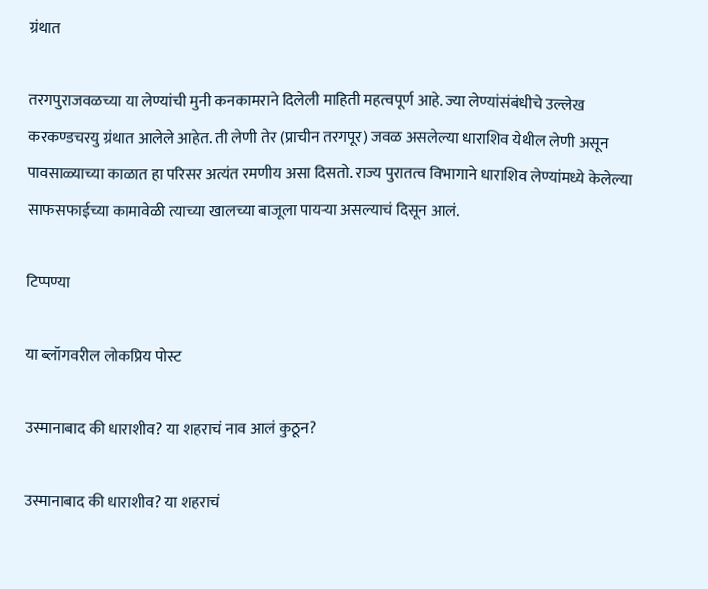ग्रंथात

तरगपुराजवळच्या या लेण्यांची मुनी कनकामराने दिलेली माहिती महत्वपूर्ण आहे. ज्या लेण्यांसंबंधीचे उल्लेख करकण्डचरयु ग्रंथात आलेले आहेत. ती लेणी तेर (प्राचीन तरगपूर) जवळ असलेल्या धाराशिव येथील लेणी असून पावसाळ्याच्या काळात हा परिसर अत्यंत रमणीय असा दिसतो. राज्य पुरातत्व विभागाने धाराशिव लेण्यांमध्ये केलेल्या साफसफाईच्या कामावेळी त्याच्या खालच्या बाजूला पायऱ्या असल्याचं दिसून आलं.

टिप्पण्या

या ब्लॉगवरील लोकप्रिय पोस्ट

उस्मानाबाद की धाराशीव? या शहराचं नाव आलं कुठून?

उस्मानाबाद की धाराशीव? या शहराचं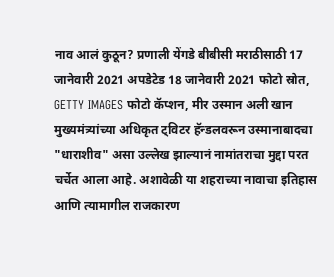नाव आलं कुठून? प्रणाली येंगडे बीबीसी मराठीसाठी 17 जानेवारी 2021 अपडेटेड 18 जानेवारी 2021 फोटो स्रोत, GETTY IMAGES फोटो कॅप्शन, मीर उस्मान अली खान मुख्यमंत्र्यांच्या अधिकृत ट्विटर हॅन्डलवरून उस्मानाबादचा "धाराशीव" असा उल्लेख झाल्यानं नामांतराचा मुद्दा परत चर्चेत आला आहे. अशावेळी या शहराच्या नावाचा इतिहास आणि त्यामागील राजकारण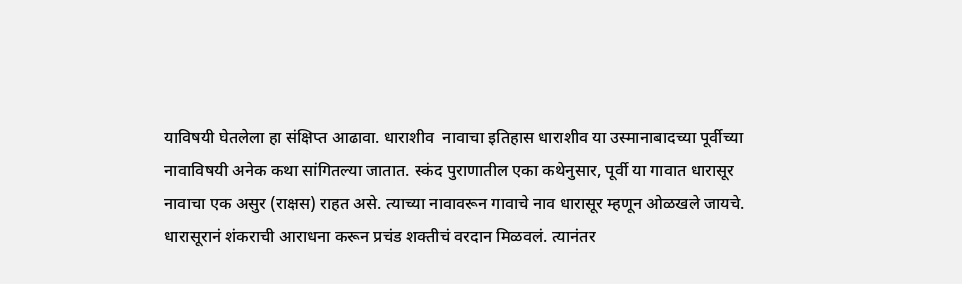याविषयी घेतलेला हा संक्षिप्त आढावा. धाराशीव  नावाचा इतिहास धाराशीव या उस्मानाबादच्या पूर्वीच्या नावाविषयी अनेक कथा सांगितल्या जातात. स्कंद पुराणातील एका कथेनुसार, पूर्वी या गावात धारासूर नावाचा एक असुर (राक्षस) राहत असे. त्याच्या नावावरून गावाचे नाव धारासूर म्हणून ओळखले जायचे. धारासूरानं शंकराची आराधना करून प्रचंड शक्तीचं वरदान मिळवलं. त्यानंतर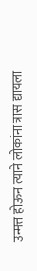उन्मत्त होऊन त्याने लोकांना त्रास द्यायला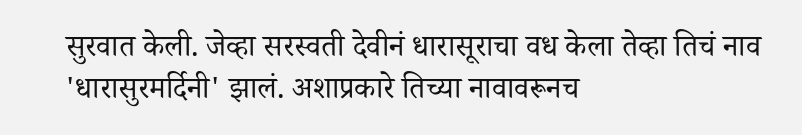सुरवात केली. जेव्हा सरस्वती देवीनं धारासूराचा वध केला तेव्हा तिचं नाव 'धारासुरमर्दिनी' झालं. अशाप्रकारे तिच्या नावावरूनच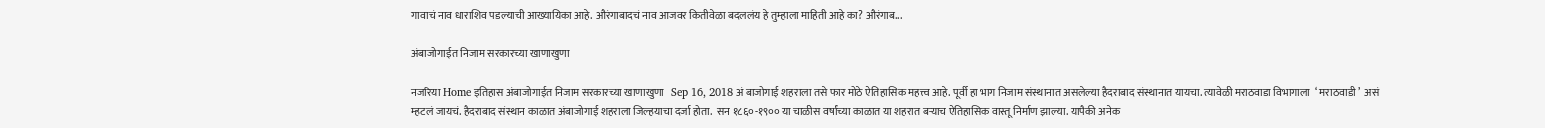गावाचं नाव धाराशिव पडल्याची आख्यायिका आहे. औरंगाबादचं नाव आजवर कितीवेळा बदललंय हे तुम्हाला माहिती आहे का? औरंगाब...

अंबाजोगाईत निजाम सरकारच्या खाणाखुणा

नजरिया Home इतिहास अंबाजोगाईत निजाम सरकारच्या खाणाखुणा   Sep 16, 2018 अं बाजोगाई शहराला तसे फार मोठे ऐतिहासिक महत्त्व आहे. पूर्वी हा भाग निजाम संस्थानात असलेल्या हैदराबाद संस्थानात यायचा. त्यावेळी मराठवाडा विभागाला  ‘ मराठवाडी ’  असं  म्हटलं जायचं. हैदराबाद संस्थान काळात अंबाजोगाई शहराला जिल्हयाचा दर्जा होता.  सन १८६०-१९०० या चाळीस वर्षांच्या काळात या शहरात बऱ्याच ऐतिहासिक वास्तू निर्माण झाल्या. यापैकी अनेक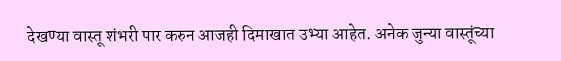देखण्या वास्तू शंभरी पार करुन आजही दिमाखात उभ्या आहेत. अनेक जुन्या वास्तूंच्या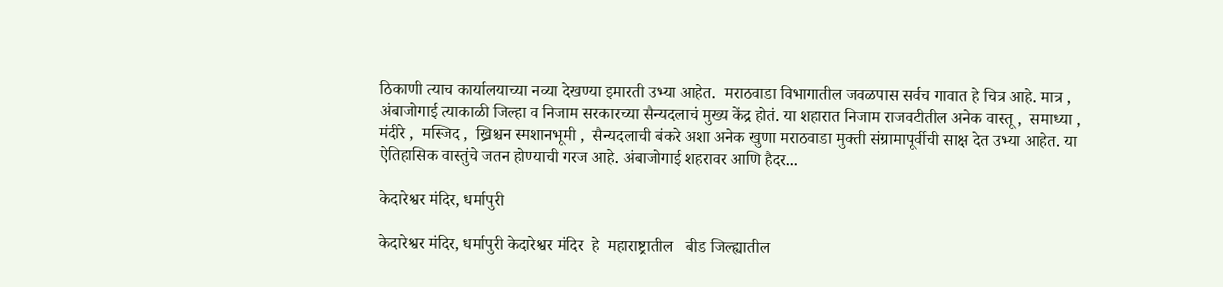ठिकाणी त्याच कार्यालयाच्या नव्या देखण्या इमारती उभ्या आहेत.  मराठवाडा विभागातील जवळपास सर्वच गावात हे चित्र आहे. मात्र ,  अंबाजोगाई त्याकाळी जिल्हा व निजाम सरकारच्या सैन्यदलाचं मुख्य केंद्र होतं. या शहारात निजाम राजवटीतील अनेक वास्तू ,  समाध्या ,  मंदीरे ,  मस्जिद ,  ख्रिश्चन स्मशानभूमी ,  सैन्यदलाची बंकरे अशा अनेक खुणा मराठवाडा मुक्ती संग्रामापूर्वीची साक्ष देत उभ्या आहेत. या ऐतिहासिक वास्तुंचे जतन होण्याची गरज आहे. अंबाजोगाई शहरावर आणि हैदर...

केदारेश्वर मंदिर, धर्मापुरी

केदारेश्वर मंदिर, धर्मापुरी केदारेश्वर मंदिर  हे  महाराष्ट्रातील   बीड जिल्ह्यातील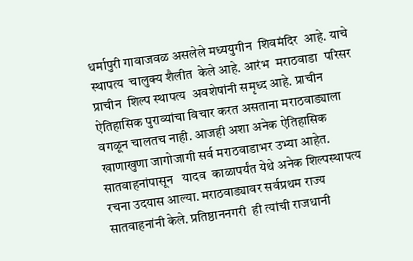धर्मापुरी गावाजवळ असलेले मध्ययुगीन  शिवमंदिर  आहे. याचे स्थापत्य  चालुक्य शैलीत  केले आहे. आरंभ  मराठवाडा  परिसर प्राचीन  शिल्प स्थापत्य  अवशेषांनी समृध्द आहे. प्राचीन ऐतिहासिक पुराव्यांचा विचार करत असताना मराठवाड्याला वगळून चालतच नाही. आजही अशा अनेक ऐतिहासिक खाणाखुणा जागोजागी सर्व मराठवाडाभर उभ्या आहेत.  सातवाहनांपासून   यादव  काळापर्यंत येथे अनेक शिल्पस्थापत्य रचना उदयास आल्या. मराठवाड्यावर सर्वप्रथम राज्य सातवाहनांनी केले. प्रतिष्ठाननगरी  ही त्यांची राजधानी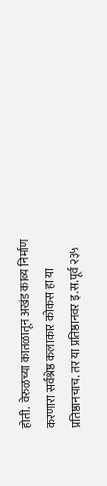होती.  वेरुळच्या कातळातून अखंड काव्य निर्माण करणारा सर्वश्रेष्ठ कलाकार कोकस हा या प्रतिष्ठानचाच. तर या प्रतिष्ठानवर इ.स.पूर्व २३५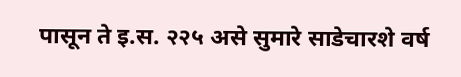पासून ते इ.स. २२५ असे सुमारे साडेचारशे वर्ष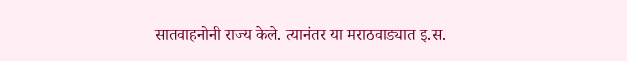सातवाहनोनी राज्य केले. त्यानंतर या मराठवाड्यात इ.स.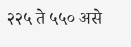२२५ ते ५५० असे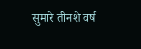सुमारे तीनशे वर्ष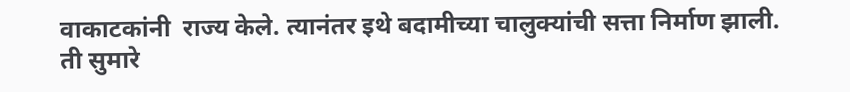वाकाटकांनी  राज्य केले. त्यानंतर इथे बदामीच्या चालुक्यांची सत्ता निर्माण झाली. ती सुमारे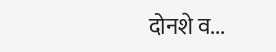दोनशे व...